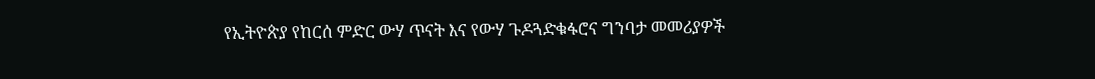የኢትዮጵያ የከርሰ ምድር ውሃ ጥናት እና የውሃ ጉዶጓድቁፋሮና ግንባታ መመሪያዎች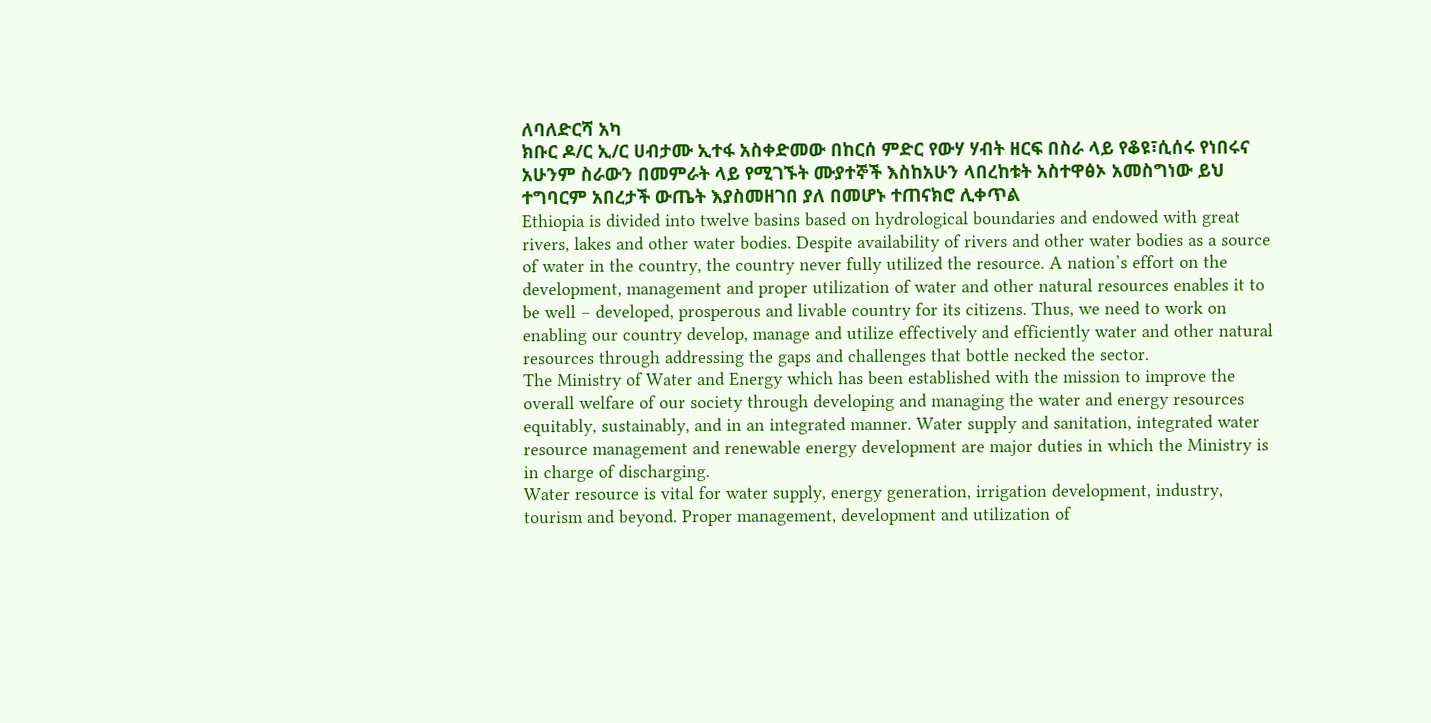ለባለድርሻ አካ
ክቡር ዶ/ር ኢ/ር ሀብታሙ ኢተፋ አስቀድመው በከርሰ ምድር የውሃ ሃብት ዘርፍ በስራ ላይ የቆዩ፣ሲሰሩ የነበሩና አሁንም ስራውን በመምራት ላይ የሚገኙት ሙያተኞች እስከአሁን ላበረከቱት አስተዋፅኦ አመስግነው ይህ ተግባርም አበረታች ውጤት እያስመዘገበ ያለ በመሆኑ ተጠናክሮ ሊቀጥል
Ethiopia is divided into twelve basins based on hydrological boundaries and endowed with great rivers, lakes and other water bodies. Despite availability of rivers and other water bodies as a source of water in the country, the country never fully utilized the resource. A nation’s effort on the development, management and proper utilization of water and other natural resources enables it to be well – developed, prosperous and livable country for its citizens. Thus, we need to work on enabling our country develop, manage and utilize effectively and efficiently water and other natural resources through addressing the gaps and challenges that bottle necked the sector.
The Ministry of Water and Energy which has been established with the mission to improve the overall welfare of our society through developing and managing the water and energy resources equitably, sustainably, and in an integrated manner. Water supply and sanitation, integrated water resource management and renewable energy development are major duties in which the Ministry is in charge of discharging.
Water resource is vital for water supply, energy generation, irrigation development, industry, tourism and beyond. Proper management, development and utilization of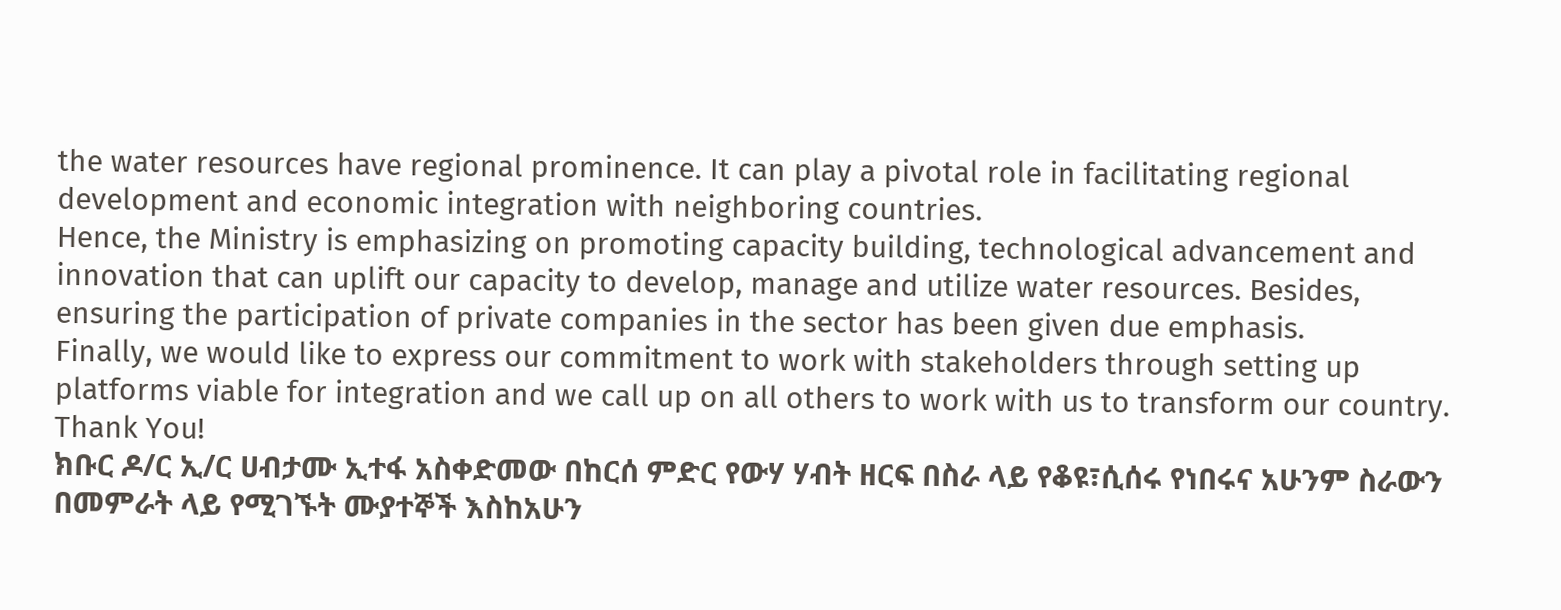the water resources have regional prominence. It can play a pivotal role in facilitating regional development and economic integration with neighboring countries.
Hence, the Ministry is emphasizing on promoting capacity building, technological advancement and innovation that can uplift our capacity to develop, manage and utilize water resources. Besides, ensuring the participation of private companies in the sector has been given due emphasis.
Finally, we would like to express our commitment to work with stakeholders through setting up platforms viable for integration and we call up on all others to work with us to transform our country.
Thank You!
ክቡር ዶ/ር ኢ/ር ሀብታሙ ኢተፋ አስቀድመው በከርሰ ምድር የውሃ ሃብት ዘርፍ በስራ ላይ የቆዩ፣ሲሰሩ የነበሩና አሁንም ስራውን በመምራት ላይ የሚገኙት ሙያተኞች እስከአሁን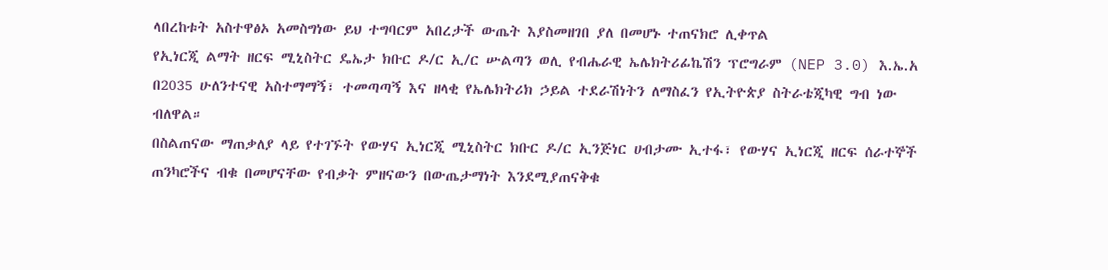ላበረከቱት አስተዋፅኦ አመስግነው ይህ ተግባርም አበረታች ውጤት እያስመዘገበ ያለ በመሆኑ ተጠናክሮ ሊቀጥል
የኢነርጂ ልማት ዘርፍ ሚኒስትር ዴኤታ ክቡር ዶ/ር ኢ/ር ሡልጣን ወሊ የብሔራዊ ኤሌክትሪፊኬሽን ፕሮግራም (NEP 3.0) እ.ኤ.አ በ2035 ሁለንተናዊ አስተማማኝ፣ ተመጣጣኝ እና ዘላቂ የኤሌክትሪክ ኃይል ተደራሽነትን ለማስፈን የኢትዮጵያ ስትራቴጂካዊ ግብ ነው ብለዋል።
በስልጠናው ማጠቃለያ ላይ የተገኙት የውሃና ኢነርጂ ሚኒስትር ክቡር ዶ/ር ኢንጅነር ሀብታሙ ኢተፋ፣ የውሃና ኢነርጂ ዘርፍ ሰራተኞች ጠንካሮችና ብቁ በመሆናቸው የብቃት ምዘናውን በውጤታማነት እንደሚያጠናቅቁ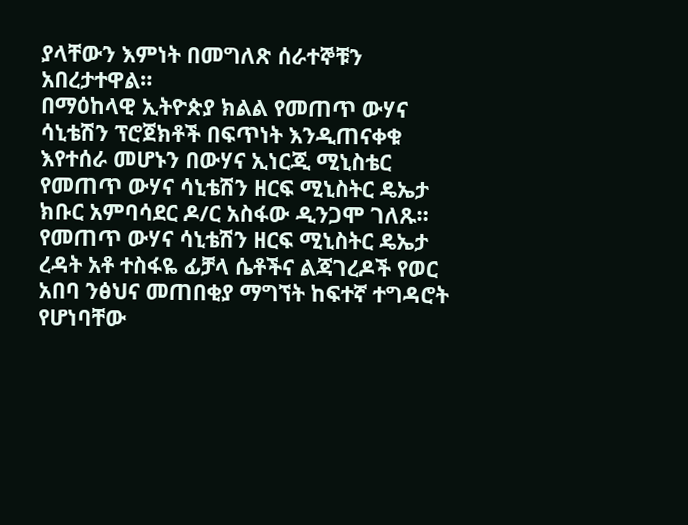ያላቸውን እምነት በመግለጽ ሰራተኞቹን አበረታተዋል።
በማዕከላዊ ኢትዮጵያ ክልል የመጠጥ ውሃና ሳኒቴሽን ፕሮጀክቶች በፍጥነት እንዲጠናቀቁ እየተሰራ መሆኑን በውሃና ኢነርጂ ሚኒስቴር የመጠጥ ውሃና ሳኒቴሽን ዘርፍ ሚኒስትር ዴኤታ ክቡር አምባሳደር ዶ/ር አስፋው ዲንጋሞ ገለጹ።
የመጠጥ ውሃና ሳኒቴሽን ዘርፍ ሚኒስትር ዴኤታ ረዳት አቶ ተስፋዬ ፊቻላ ሴቶችና ልጃገረዶች የወር አበባ ንፅህና መጠበቂያ ማግኘት ከፍተኛ ተግዳሮት የሆነባቸው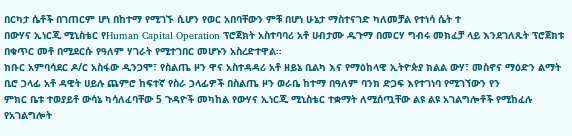በርካታ ሴቶች በገጠርም ሆነ በከተማ የሚገኙ ሲሆን የወር አበባቸውን ምቹ በሆነ ሁኔታ ማስተናገድ ካለመቻል የተነሳ ሴት ተ
በውሃና ኢነርጂ ሚኒስቴር የHuman Capital Operation ፕሮጀክት አስተባባሪ አቶ ሀብታሙ ዱጉማ በመርሃ ግብሩ መክፈቻ ላይ እንደገለጹት ፕሮጀክቱ በቁጥር መቶ በሚደርሱ የዓለም ሃገራት የሚተገበር መሆኑን አስረድተዋል።
ክቡር አምባሳደር ዶ/ር አስፋው ዲንጋሞ፣ የስልጤ ዞን ዋና አስተዳዳሪ አቶ ዘይኔ ቢልካ እና የማዕከላዊ ኢትዮጵያ ክልል ውሃ፣ መስኖና ማዕድን ልማት ቢሮ ኃላፊ አቶ ዳዊት ሀይሉ ጨምሮ ከፍተኛ የስራ ኃላፊዎች በስልጤ ዞን ወራቤ ከተማ በዓለም ባንክ ድጋፍ እየተገነባ የሚገኘውን የን
ምክር ቤቱ ተወያይቶ ውሳኔ ካሳለፈባቸው 5 ጉዳዮች መካከል የውሃና ኢነርጂ ሚኒስቴር ተቋማት ለሚሰጧቸው ልዩ ልዩ አገልግሎቶች የሚከፈሉ የአገልግሎት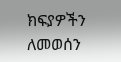ክፍያዎችን ለመወሰን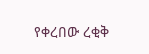የቀረበው ረቂቅ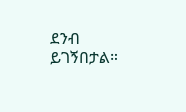ደንብ ይገኝበታል።